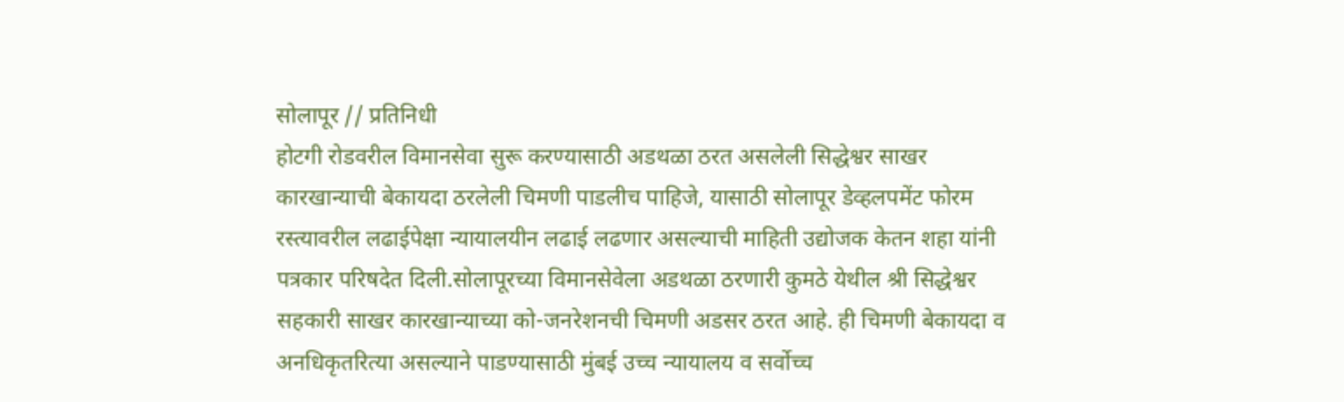सोलापूर // प्रतिनिधी
होटगी रोडवरील विमानसेवा सुरू करण्यासाठी अडथळा ठरत असलेली सिद्धेश्वर साखर कारखान्याची बेकायदा ठरलेली चिमणी पाडलीच पाहिजे, यासाठी सोलापूर डेव्हलपमेंट फोरम रस्त्यावरील लढाईपेक्षा न्यायालयीन लढाई लढणार असल्याची माहिती उद्योजक केतन शहा यांनी
पत्रकार परिषदेत दिली.सोलापूरच्या विमानसेवेला अडथळा ठरणारी कुमठे येथील श्री सिद्धेश्वर सहकारी साखर कारखान्याच्या को-जनरेशनची चिमणी अडसर ठरत आहे. ही चिमणी बेकायदा व अनधिकृतरित्या असल्याने पाडण्यासाठी मुंबई उच्च न्यायालय व सर्वोच्च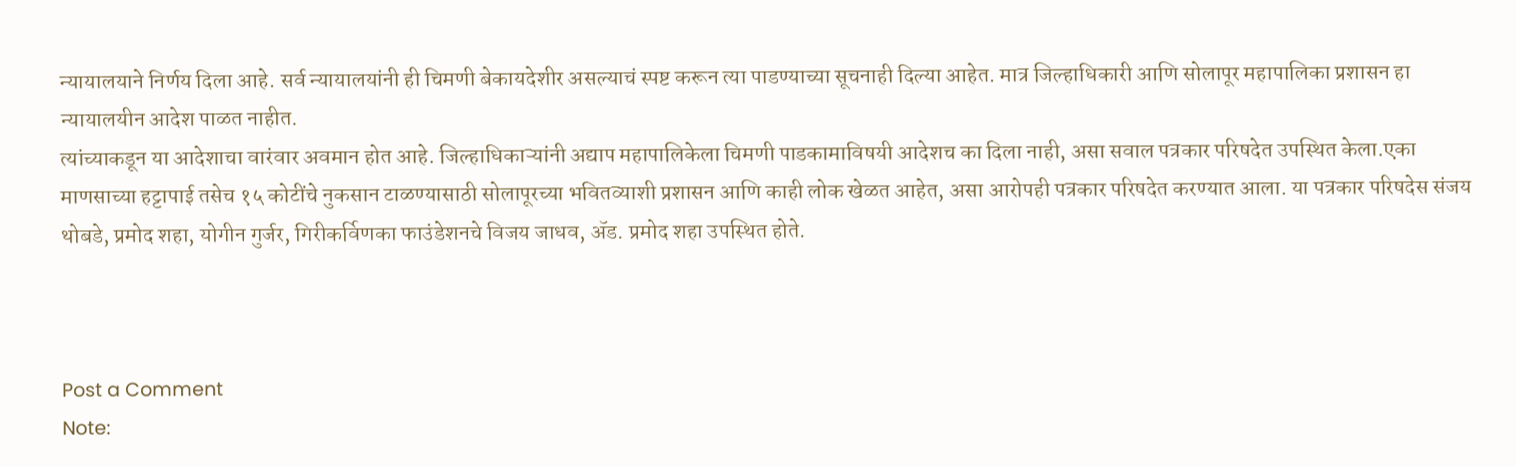न्यायालयाने निर्णय दिला आहे. सर्व न्यायालयांनी ही चिमणी बेकायदेशीर असल्याचं स्पष्ट करून त्या पाडण्याच्या सूचनाही दिल्या आहेत. मात्र जिल्हाधिकारी आणि सोलापूर महापालिका प्रशासन हा न्यायालयीन आदेश पाळत नाहीत.
त्यांच्याकडून या आदेशाचा वारंवार अवमान होत आहे. जिल्हाधिकाऱ्यांनी अद्याप महापालिकेला चिमणी पाडकामाविषयी आदेशच का दिला नाही, असा सवाल पत्रकार परिषदेत उपस्थित केला.एका माणसाच्या हट्टापाई तसेच १५ कोटींचे नुकसान टाळण्यासाठी सोलापूरच्या भवितव्याशी प्रशासन आणि काही लोक खेळत आहेत, असा आरोपही पत्रकार परिषदेत करण्यात आला. या पत्रकार परिषदेस संजय थोबडे, प्रमोद शहा, योगीन गुर्जर, गिरीकर्विणका फाउंडेशनचे विजय जाधव, ॲड. प्रमोद शहा उपस्थित होते.



Post a Comment
Note: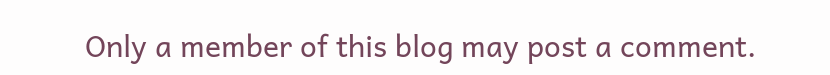Only a member of this blog may post a comment.